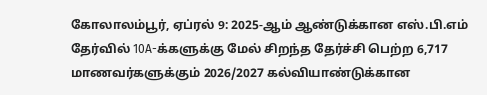கோலாலம்பூர், ஏப்ரல் 9: 2025-ஆம் ஆண்டுக்கான எஸ்.பி.எம் தேர்வில் 10A-க்களுக்கு மேல் சிறந்த தேர்ச்சி பெற்ற 6,717 மாணவர்களுக்கும் 2026/2027 கல்வியாண்டுக்கான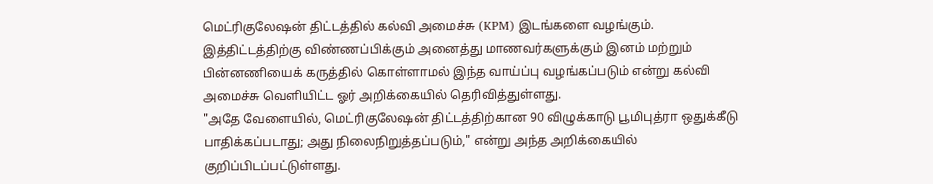மெட்ரிகுலேஷன் திட்டத்தில் கல்வி அமைச்சு (KPM) இடங்களை வழங்கும்.
இத்திட்டத்திற்கு விண்ணப்பிக்கும் அனைத்து மாணவர்களுக்கும் இனம் மற்றும் பின்னணியைக் கருத்தில் கொள்ளாமல் இந்த வாய்ப்பு வழங்கப்படும் என்று கல்வி அமைச்சு வெளியிட்ட ஓர் அறிக்கையில் தெரிவித்துள்ளது.
"அதே வேளையில், மெட்ரிகுலேஷன் திட்டத்திற்கான 90 விழுக்காடு பூமிபுத்ரா ஒதுக்கீடு பாதிக்கப்படாது; அது நிலைநிறுத்தப்படும்," என்று அந்த அறிக்கையில் குறிப்பிடப்பட்டுள்ளது.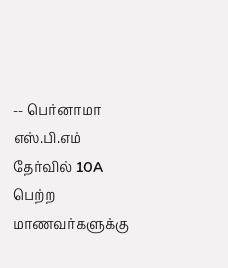-- பெர்னாமா
எஸ்.பி.எம் தேர்வில் 10A பெற்ற மாணவர்களுக்கு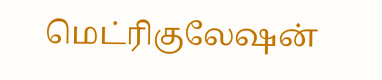மெட்ரிகுலேஷன்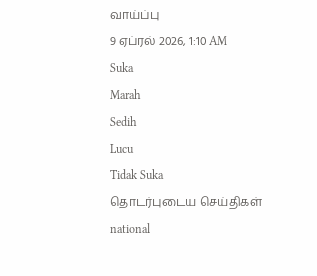வாய்ப்பு
9 ஏப்ரல் 2026, 1:10 AM
Suka
Marah
Sedih
Lucu
Tidak Suka
தொடர்புடைய செய்திகள்
national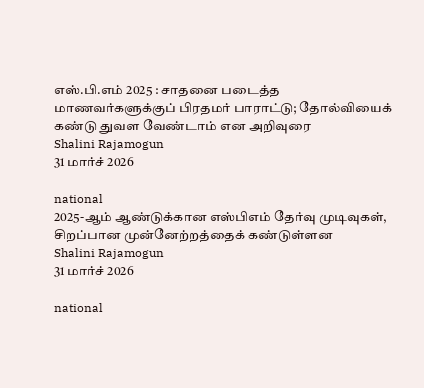எஸ்.பி.எம் 2025 : சாதனை படைத்த மாணவர்களுக்குப் பிரதமர் பாராட்டு; தோல்வியைக் கண்டு துவள வேண்டாம் என அறிவுரை
Shalini Rajamogun
31 மார்ச் 2026

national
2025-ஆம் ஆண்டுக்கான எஸ்பிஎம் தேர்வு முடிவுகள், சிறப்பான முன்னேற்றத்தைக் கண்டுள்ளன
Shalini Rajamogun
31 மார்ச் 2026

national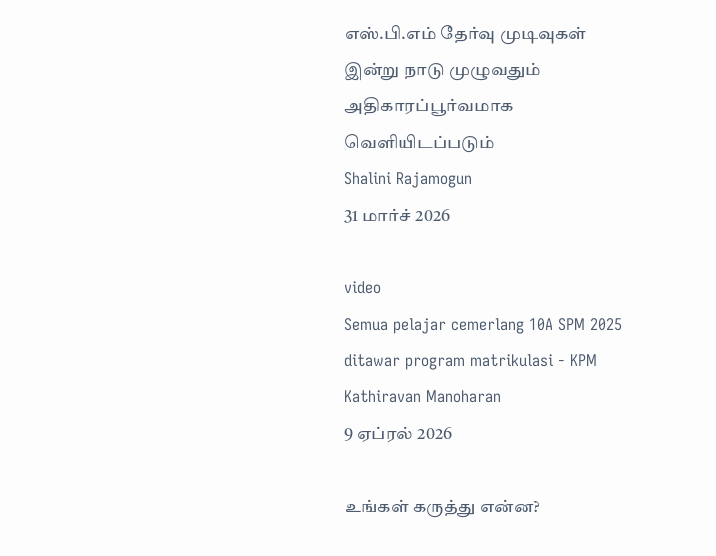எஸ்.பி.எம் தேர்வு முடிவுகள் இன்று நாடு முழுவதும் அதிகாரப்பூர்வமாக வெளியிடப்படும்
Shalini Rajamogun
31 மார்ச் 2026

video
Semua pelajar cemerlang 10A SPM 2025 ditawar program matrikulasi - KPM
Kathiravan Manoharan
9 ஏப்ரல் 2026

உங்கள் கருத்து என்ன?